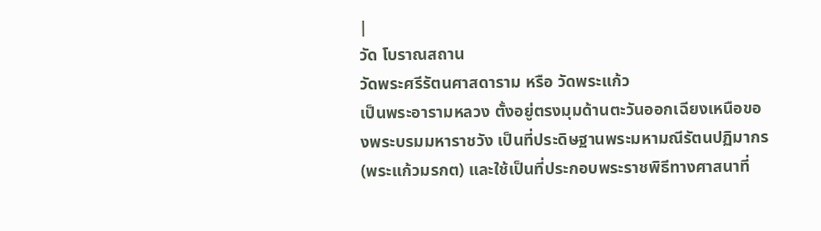|
วัด โบราณสถาน
วัดพระศรีรัตนศาสดาราม หรือ วัดพระแก้ว
เป็นพระอารามหลวง ตั้งอยู่ตรงมุมด้านตะวันออกเฉียงเหนือของพระบรมมหาราชวัง เป็นที่ประดิษฐานพระมหามณีรัตนปฏิมากร (พระแก้วมรกต) และใช้เป็นที่ประกอบพระราชพิธีทางศาสนาที่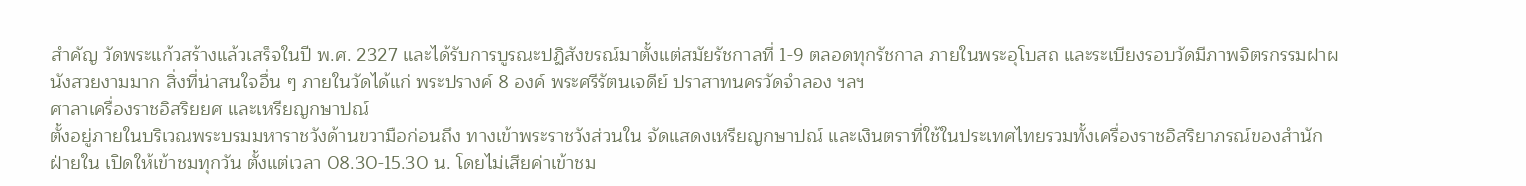สำคัญ วัดพระแก้วสร้างแล้วเสร็จในปี พ.ศ. 2327 และได้รับการบูรณะปฏิสังขรณ์มาตั้งแต่สมัยรัชกาลที่ 1-9 ตลอดทุกรัชกาล ภายในพระอุโบสถ และระเบียงรอบวัดมีภาพจิตรกรรมฝาผนังสวยงามมาก สิ่งที่น่าสนใจอื่น ๆ ภายในวัดได้แก่ พระปรางค์ 8 องค์ พระศรีรัตนเจดีย์ ปราสาทนครวัดจำลอง ฯลฯ
ศาลาเครื่องราชอิสริยยศ และเหรียญกษาปณ์
ตั้งอยู่ภายในบริเวณพระบรมมหาราชวังด้านขวามือก่อนถึง ทางเข้าพระราชวังส่วนใน จัดแสดงเหรียญกษาปณ์ และเงินตราที่ใช้ในประเทศไทยรวมทั้งเครื่องราชอิสริยาภรณ์ของสำนักฝ่ายใน เปิดให้เข้าชมทุกวัน ตั้งแต่เวลา 08.30-15.30 น. โดยไม่เสียค่าเข้าชม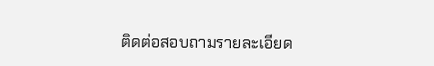ติดต่อสอบถามรายละเอียด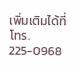เพิ่มเติมได้ที่ โทร. 225-0968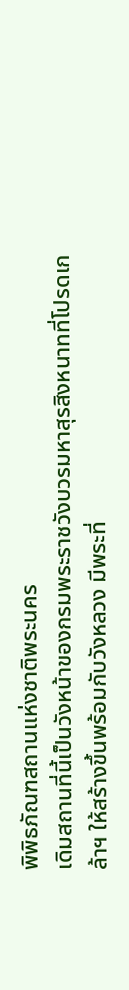พิพิธภัณฑสถานแห่งชาติพระนคร
เดิมสถานที่นี้เป็นวังหน้าของกรมพระราชวังบวรมหาสุรสิงหนาทที่โปรดเกล้าฯ ให้สร้างขึ้นพร้อมกับวังหลวง มีพระที่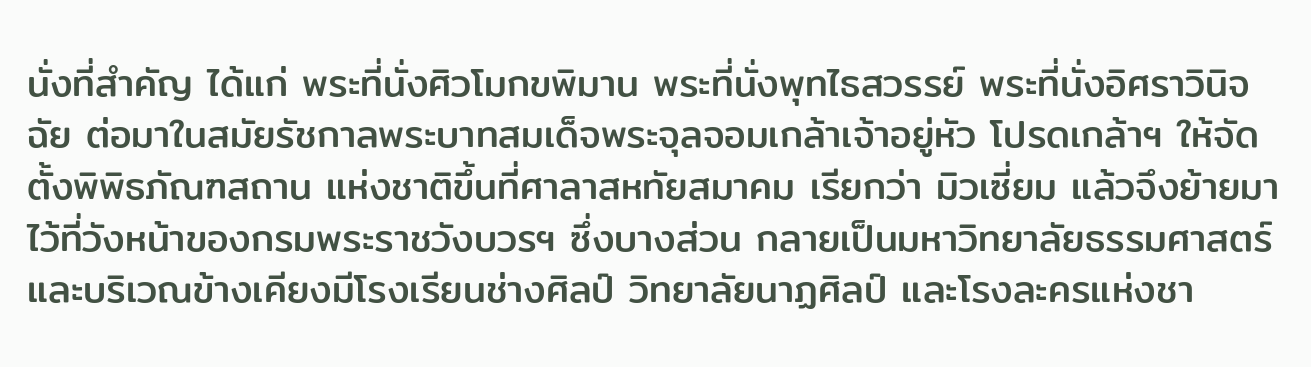นั่งที่สำคัญ ได้แก่ พระที่นั่งศิวโมกขพิมาน พระที่นั่งพุทไธสวรรย์ พระที่นั่งอิศราวินิจฉัย ต่อมาในสมัยรัชกาลพระบาทสมเด็จพระจุลจอมเกล้าเจ้าอยู่หัว โปรดเกล้าฯ ให้จัดตั้งพิพิธภัณฑสถาน แห่งชาติขึ้นที่ศาลาสหทัยสมาคม เรียกว่า มิวเซี่ยม แล้วจึงย้ายมาไว้ที่วังหน้าของกรมพระราชวังบวรฯ ซึ่งบางส่วน กลายเป็นมหาวิทยาลัยธรรมศาสตร์ และบริเวณข้างเคียงมีโรงเรียนช่างศิลป์ วิทยาลัยนาฏศิลป์ และโรงละครแห่งชา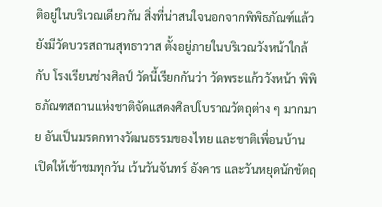ติอยู่ในบริเวณเดียวกัน สิ่งที่น่าสนใจนอกจากพิพิธภัณฑ์แล้วยังมีวัดบวรสถานสุทธาวาส ตั้งอยู่ภายในบริเวณวังหน้าใกล้กับ โรงเรียนช่างศิลป์ วัดนี้เรียกกันว่า วัดพระแก้ววังหน้า พิพิธภัณฑสถานแห่งชาติจัดแสดงศิลปโบราณวัตถุต่าง ๆ มากมาย อันเป็นมรดกทางวัฒนธรรมของไทย และชาติเพื่อนบ้าน เปิดให้เข้าชมทุกวัน เว้นวันจันทร์ อังคาร และวันหยุดนักขัตฤ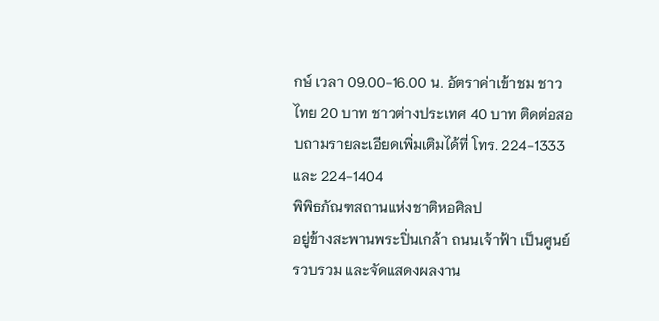กษ์ เวลา 09.00-16.00 น. อัตราค่าเข้าชม ชาวไทย 20 บาท ชาวต่างประเทศ 40 บาท ติดต่อสอบถามรายละเอียดเพิ่มเติมได้ที่ โทร. 224-1333 และ 224-1404
พิพิธภัณฑสถานแห่งชาติหอศิลป
อยู่ข้างสะพานพระปิ่นเกล้า ถนนเจ้าฟ้า เป็นศูนย์รวบรวม และจัดแสดงผลงาน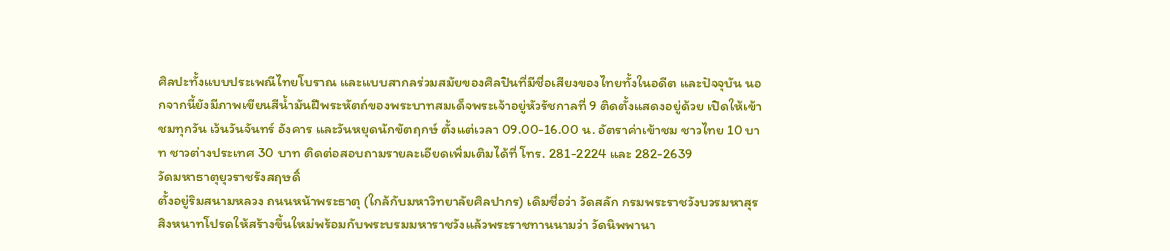ศิลปะทั้งแบบประเพณีไทยโบราณ และแบบสากลร่วมสมัยของศิลปินที่มีชื่อเสียงของไทยทั้งในอดีต และปัจจุบัน นอกจากนี้ยังมีภาพเขียนสีน้ำมันฝีพระหัตถ์ของพระบาทสมเด็จพระเจ้าอยู่หัวรัชกาลที่ 9 ติดตั้งแสดงอยู่ด้วย เปิดให้เข้าชมทุกวัน เว้นวันจันทร์ อังคาร และวันหยุดนักขัตฤกษ์ ตั้งแต่เวลา 09.00-16.00 น. อัตราค่าเข้าชม ชาวไทย 10 บาท ชาวต่างประเทศ 30 บาท ติดต่อสอบถามรายละเอียดเพิ่มเติมได้ที่ โทร. 281-2224 และ 282-2639
วัดมหาธาตุยุวราชรังสฤษดิ์
ตั้งอยู่ริมสนามหลวง ถนนหน้าพระธาตุ (ใกล้กับมหาวิทยาลัยศิลปากร) เดิมชื่อว่า วัดสลัก กรมพระราชวังบวรมหาสุรสิงหนาทโปรดให้สร้างขึ้นใหม่พร้อมกับพระบรมมหาราชวังแล้วพระราชทานนามว่า วัดนิพพานา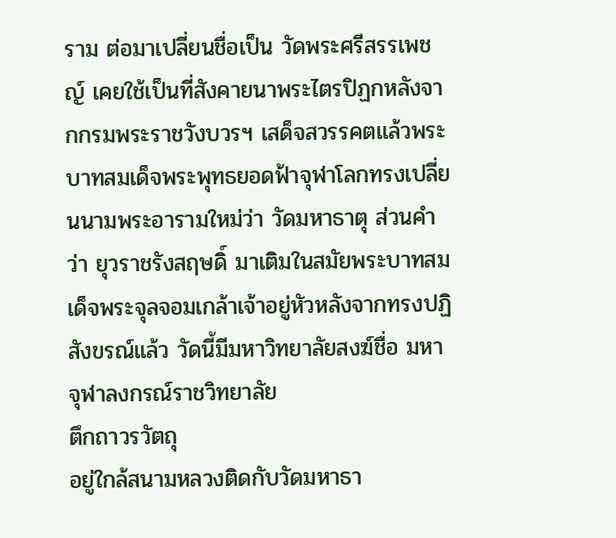ราม ต่อมาเปลี่ยนชื่อเป็น วัดพระศรีสรรเพชญ์ เคยใช้เป็นที่สังคายนาพระไตรปิฏกหลังจากกรมพระราชวังบวรฯ เสด็จสวรรคตแล้วพระบาทสมเด็จพระพุทธยอดฟ้าจุฬาโลกทรงเปลี่ยนนามพระอารามใหม่ว่า วัดมหาธาตุ ส่วนคำว่า ยุวราชรังสฤษดิ์ มาเติมในสมัยพระบาทสมเด็จพระจุลจอมเกล้าเจ้าอยู่หัวหลังจากทรงปฏิสังขรณ์แล้ว วัดนี้มีมหาวิทยาลัยสงฆ์ชื่อ มหาจุฬาลงกรณ์ราชวิทยาลัย
ตึกถาวรวัตถุ
อยู่ใกล้สนามหลวงติดกับวัดมหาธา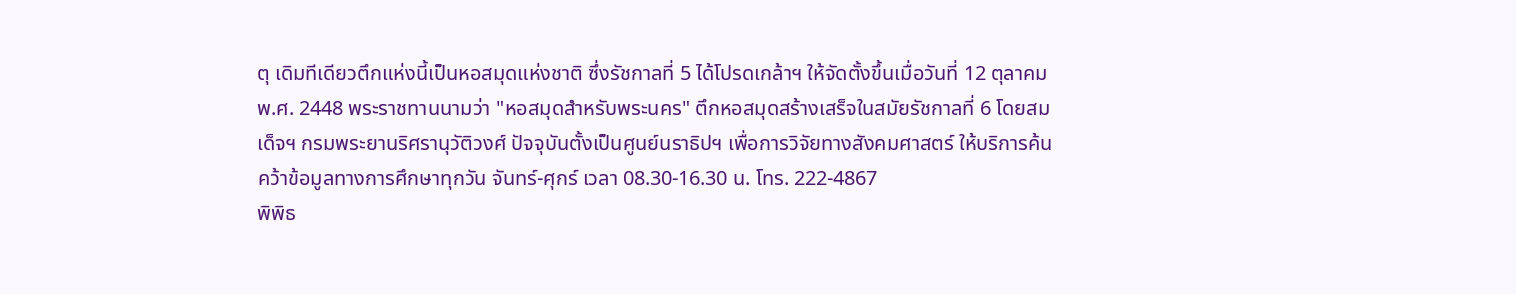ตุ เดิมทีเดียวตึกแห่งนี้เป็นหอสมุดแห่งชาติ ซึ่งรัชกาลที่ 5 ได้โปรดเกล้าฯ ให้จัดตั้งขึ้นเมื่อวันที่ 12 ตุลาคม พ.ศ. 2448 พระราชทานนามว่า "หอสมุดสำหรับพระนคร" ตึกหอสมุดสร้างเสร็จในสมัยรัชกาลที่ 6 โดยสมเด็จฯ กรมพระยานริศรานุวัติวงศ์ ปัจจุบันตั้งเป็นศูนย์นราธิปฯ เพื่อการวิจัยทางสังคมศาสตร์ ให้บริการค้นคว้าข้อมูลทางการศึกษาทุกวัน จันทร์-ศุกร์ เวลา 08.30-16.30 น. โทร. 222-4867
พิพิธ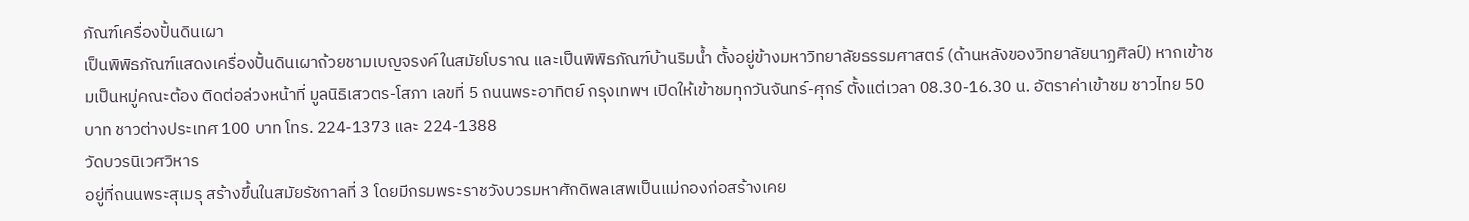ภัณฑ์เครื่องปั้นดินเผา
เป็นพิพิธภัณฑ์แสดงเครื่องปั้นดินเผาถ้วยชามเบญจรงค์ในสมัยโบราณ และเป็นพิพิธภัณฑ์บ้านริมน้ำ ตั้งอยู่ข้างมหาวิทยาลัยธรรมศาสตร์ (ด้านหลังของวิทยาลัยนาฏศิลป์) หากเข้าชมเป็นหมู่คณะต้อง ติดต่อล่วงหน้าที่ มูลนิธิเสวตร-โสภา เลขที่ 5 ถนนพระอาทิตย์ กรุงเทพฯ เปิดให้เข้าชมทุกวันจันทร์-ศุกร์ ตั้งแต่เวลา 08.30-16.30 น. อัตราค่าเข้าชม ชาวไทย 50 บาท ชาวต่างประเทศ 100 บาท โทร. 224-1373 และ 224-1388
วัดบวรนิเวศวิหาร
อยู่ที่ถนนพระสุเมรุ สร้างขึ้นในสมัยรัชกาลที่ 3 โดยมีกรมพระราชวังบวรมหาศักดิพลเสพเป็นแม่กองก่อสร้างเคย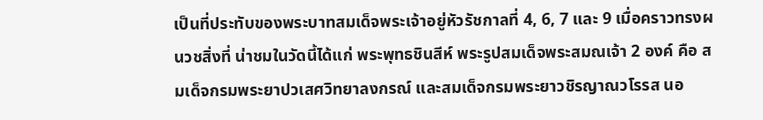เป็นที่ประทับของพระบาทสมเด็จพระเจ้าอยู่หัวรัชกาลที่ 4, 6, 7 และ 9 เมื่อคราวทรงผนวชสิ่งที่ น่าชมในวัดนี้ได้แก่ พระพุทธชินสีห์ พระรูปสมเด็จพระสมณเจ้า 2 องค์ คือ สมเด็จกรมพระยาปวเสศวิทยาลงกรณ์ และสมเด็จกรมพระยาวชิรญาณวโรรส นอ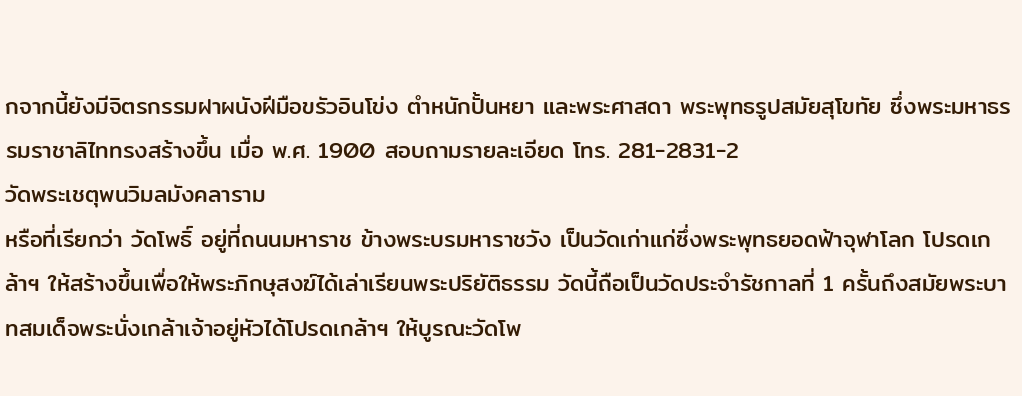กจากนี้ยังมีจิตรกรรมฝาผนังฝีมือขรัวอินโข่ง ตำหนักปั้นหยา และพระศาสดา พระพุทธรูปสมัยสุโขทัย ซึ่งพระมหาธรรมราชาลิไททรงสร้างขึ้น เมื่อ พ.ศ. 1900 สอบถามรายละเอียด โทร. 281-2831-2
วัดพระเชตุพนวิมลมังคลาราม
หรือที่เรียกว่า วัดโพธิ์ อยู่ที่ถนนมหาราช ข้างพระบรมหาราชวัง เป็นวัดเก่าแก่ซึ่งพระพุทธยอดฟ้าจุฬาโลก โปรดเกล้าฯ ให้สร้างขึ้นเพื่อให้พระภิกษุสงฆ์ได้เล่าเรียนพระปริยัติธรรม วัดนี้ถือเป็นวัดประจำรัชกาลที่ 1 ครั้นถึงสมัยพระบาทสมเด็จพระนั่งเกล้าเจ้าอยู่หัวได้โปรดเกล้าฯ ให้บูรณะวัดโพ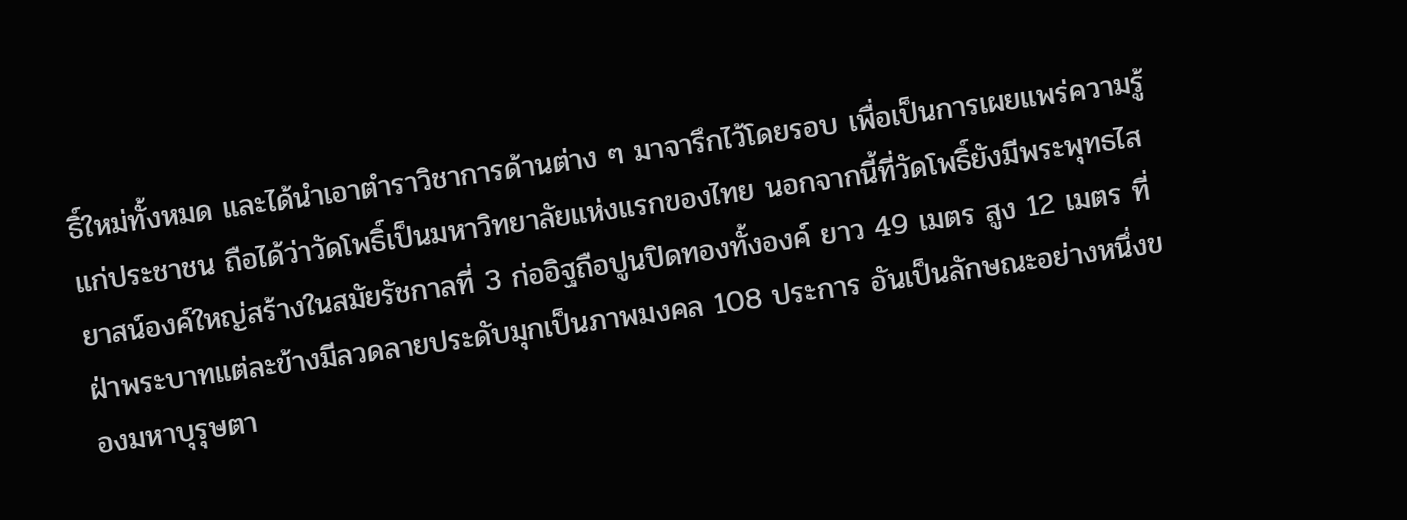ธิ์ใหม่ทั้งหมด และได้นำเอาตำราวิชาการด้านต่าง ๆ มาจารึกไว้โดยรอบ เพื่อเป็นการเผยแพร่ความรู้แก่ประชาชน ถือได้ว่าวัดโพธิ์เป็นมหาวิทยาลัยแห่งแรกของไทย นอกจากนี้ที่วัดโพธิ์ยังมีพระพุทธไสยาสน์องค์ใหญ่สร้างในสมัยรัชกาลที่ 3 ก่ออิฐถือปูนปิดทองทั้งองค์ ยาว 49 เมตร สูง 12 เมตร ที่ฝ่าพระบาทแต่ละข้างมีลวดลายประดับมุกเป็นภาพมงคล 108 ประการ อันเป็นลักษณะอย่างหนึ่งของมหาบุรุษตา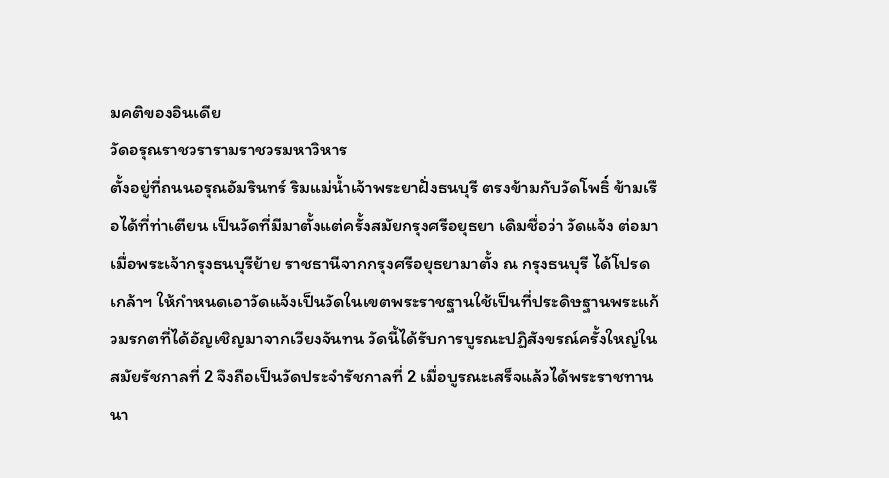มคติของอินเดีย
วัดอรุณราชวรารามราชวรมหาวิหาร
ตั้งอยู่ที่ถนนอรุณอัมรินทร์ ริมแม่น้ำเจ้าพระยาฝั่งธนบุรี ตรงข้ามกับวัดโพธิ์ ข้ามเรือได้ที่ท่าเตียน เป็นวัดที่มีมาตั้งแต่ครั้งสมัยกรุงศรีอยุธยา เดิมชื่อว่า วัดแจ้ง ต่อมาเมื่อพระเจ้ากรุงธนบุรีย้าย ราชธานีจากกรุงศรีอยุธยามาตั้ง ณ กรุงธนบุรี ได้โปรดเกล้าฯ ให้กำหนดเอาวัดแจ้งเป็นวัดในเขตพระราชฐานใช้เป็นที่ประดิษฐานพระแก้วมรกตที่ได้อัญเชิญมาจากเวียงจันทน วัดนี้ได้รับการบูรณะปฏิสังขรณ์ครั้งใหญ่ในสมัยรัชกาลที่ 2 จึงถือเป็นวัดประจำรัชกาลที่ 2 เมื่อบูรณะเสร็จแล้วได้พระราชทานนา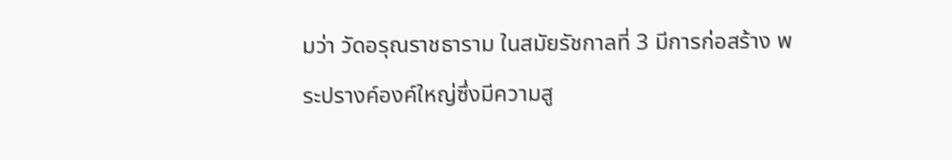มว่า วัดอรุณราชธาราม ในสมัยรัชกาลที่ 3 มีการก่อสร้าง พระปรางค์องค์ใหญ่ซึ่งมีความสู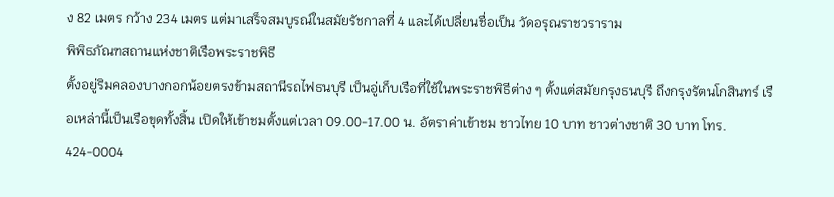ง 82 เมตร กว้าง 234 เมตร แต่มาเสร็จสมบูรณ์ในสมัยรัชกาลที่ 4 และได้เปลี่ยนชื่อเป็น วัดอรุณราชวราราม
พิพิธภัณฑสถานแห่งชาติเรือพระราชพิธี
ตั้งอยู่ริมคลองบางกอกน้อยตรงข้ามสถานีรถไฟธนบุรี เป็นอู่เก็บเรือที่ใช้ในพระราชพิธีต่าง ๆ ตั้งแต่สมัยกรุงธนบุรี ถึงกรุงรัตนโกสินทร์ เรือเหล่านี้เป็นเรือขุดทั้งสิ้น เปิดให้เข้าชมตั้งแต่เวลา 09.00-17.00 น. อัตราค่าเข้าชม ชาวไทย 10 บาท ชาวต่างชาติ 30 บาท โทร. 424-0004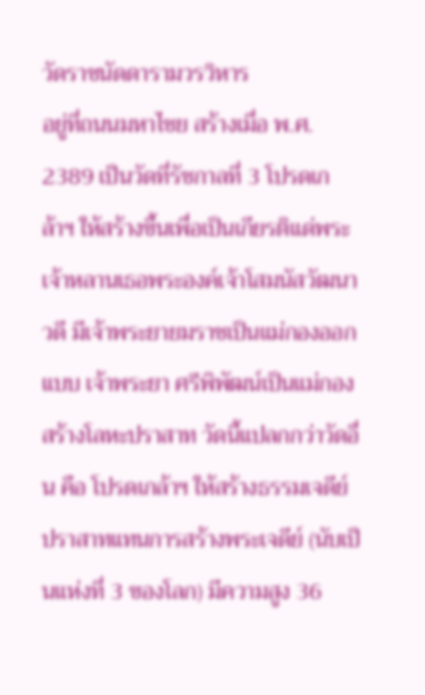วัดราชนัดดารามวรวิหาร
อยู่ที่ถนนมหาไชย สร้างเมื่อ พ.ศ. 2389 เป็นวัดที่รัชกาลที่ 3 โปรดเกล้าฯ ให้สร้างขึ้นเพื่อเป็นเกียรติแด่พระเจ้าหลานเธอพระองค์เจ้าโสมนัสวัฒนาวดี มีเจ้าพระยายมราชเป็นแม่กองออกแบบ เจ้าพระยา ศรีพิพัฒน์เป็นแม่กองสร้างโลหะปราสาท วัดนี้แปลกกว่าวัดอื่น คือ โปรดเกล้าฯ ให้สร้างธรรมเจดีย์ปราสาทแทนการสร้างพระเจดีย์ (นับเป็นแห่งที่ 3 ของโลก) มีความสูง 36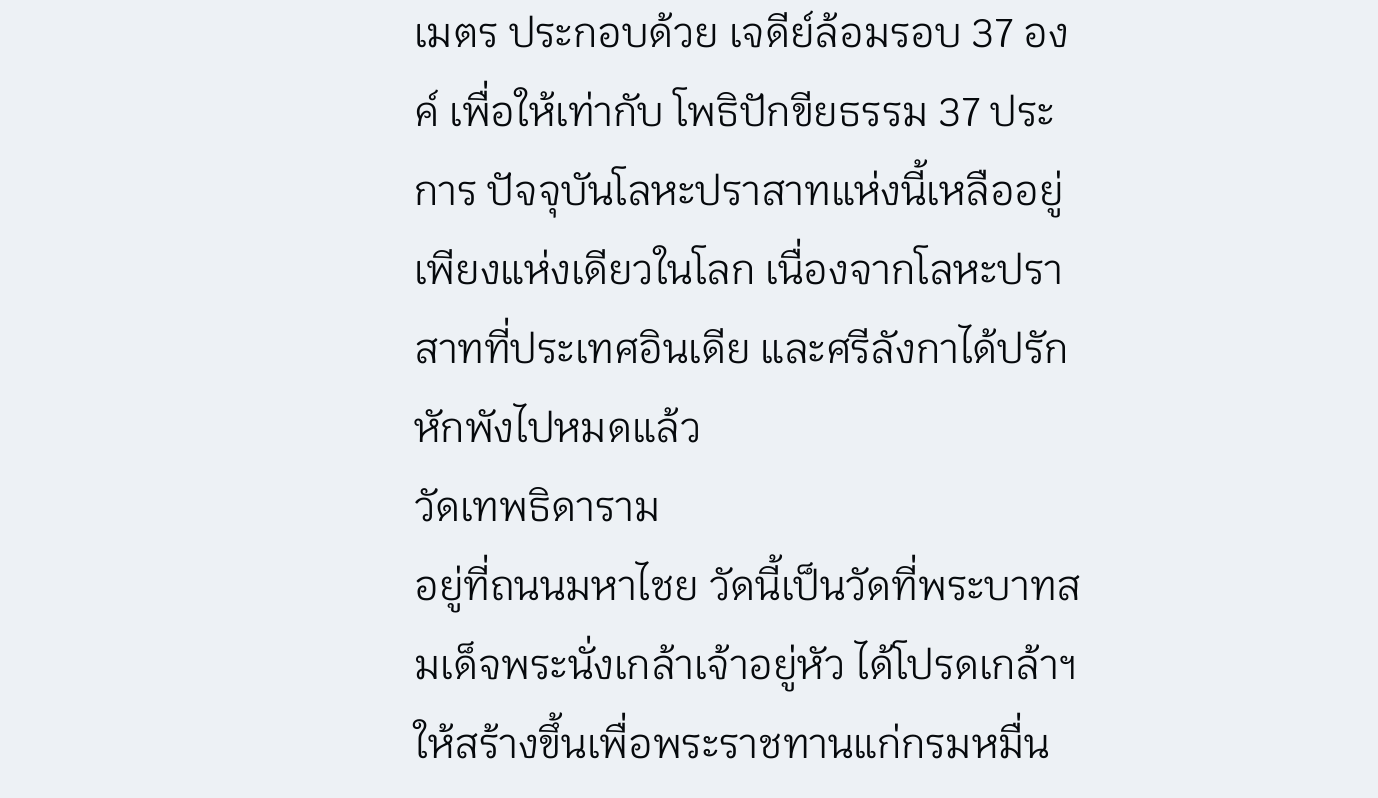เมตร ประกอบด้วย เจดีย์ล้อมรอบ 37 องค์ เพื่อให้เท่ากับ โพธิปักขียธรรม 37 ประการ ปัจจุบันโลหะปราสาทแห่งนี้เหลืออยู่เพียงแห่งเดียวในโลก เนื่องจากโลหะปราสาทที่ประเทศอินเดีย และศรีลังกาได้ปรักหักพังไปหมดแล้ว
วัดเทพธิดาราม
อยู่ที่ถนนมหาไชย วัดนี้เป็นวัดที่พระบาทสมเด็จพระนั่งเกล้าเจ้าอยู่หัว ได้โปรดเกล้าฯ ให้สร้างขึ้นเพื่อพระราชทานแก่กรมหมื่น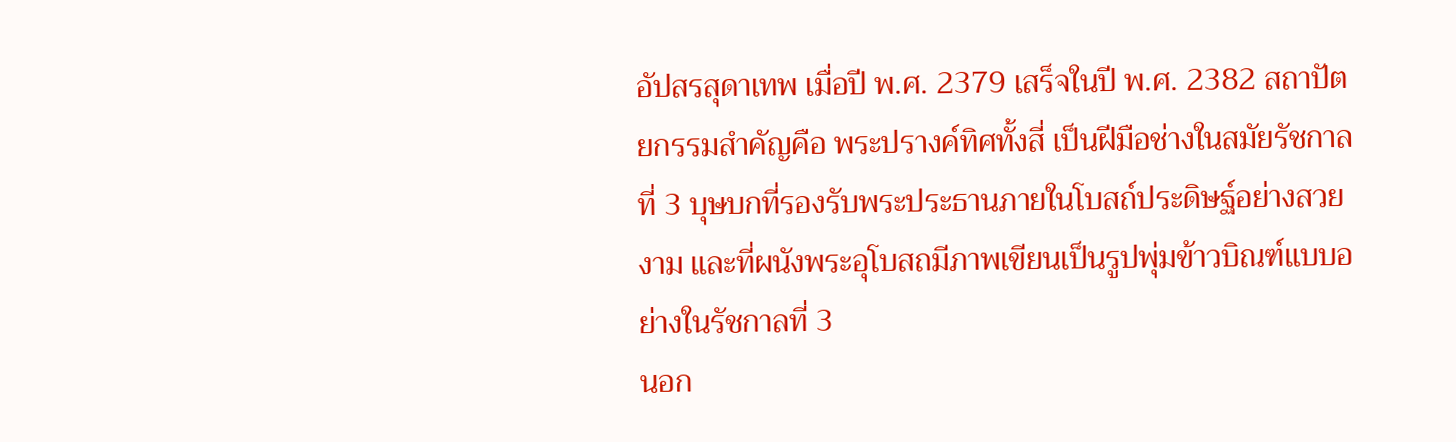อัปสรสุดาเทพ เมื่อปี พ.ศ. 2379 เสร็จในปี พ.ศ. 2382 สถาปัตยกรรมสำคัญคือ พระปรางค์ทิศทั้งสี่ เป็นฝีมือช่างในสมัยรัชกาลที่ 3 บุษบกที่รองรับพระประธานภายในโบสถ์ประดิษฐ์อย่างสวยงาม และที่ผนังพระอุโบสถมีภาพเขียนเป็นรูปพุ่มข้าวบิณฑ์แบบอย่างในรัชกาลที่ 3
นอก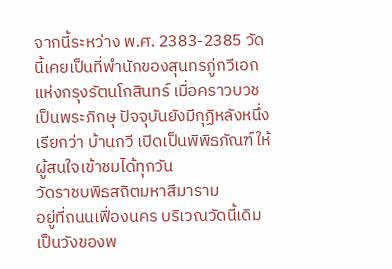จากนี้ระหว่าง พ.ศ. 2383-2385 วัดนี้เคยเป็นที่พำนักของสุนทรภู่กวีเอกแห่งกรุงรัตนโกสินทร์ เมื่อคราวบวชเป็นพระภิกษุ ปัจจุบันยังมีกุฏิหลังหนึ่งเรียกว่า บ้านกวี เปิดเป็นพิพิธภัณฑ์ให้ผู้สนใจเข้าชมได้ทุกวัน
วัดราชบพิธสถิตมหาสีมาราม
อยู่ที่ถนนเฟื่องนคร บริเวณวัดนี้เดิมเป็นวังของพ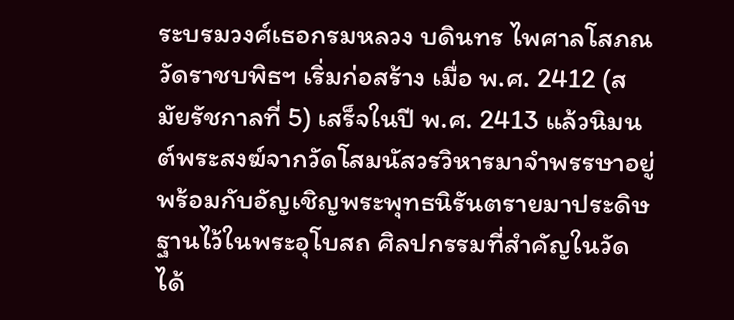ระบรมวงศ์เธอกรมหลวง บดินทร ไพศาลโสภณ วัดราชบพิธฯ เริ่มก่อสร้าง เมื่อ พ.ศ. 2412 (สมัยรัชกาลที่ 5) เสร็จในปี พ.ศ. 2413 แล้วนิมนต์พระสงฆ์จากวัดโสมนัสวรวิหารมาจำพรรษาอยู่ พร้อมกับอัญเชิญพระพุทธนิรันตรายมาประดิษฐานไว้ในพระอุโบสถ ศิลปกรรมที่สำคัญในวัดได้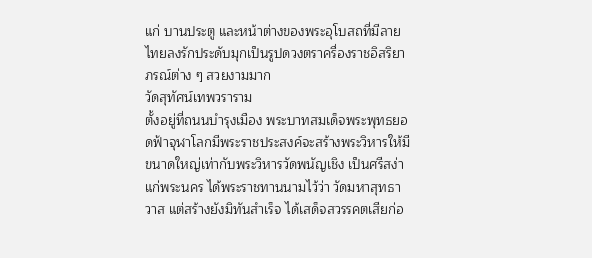แก่ บานประตู และหน้าต่างของพระอุโบสถที่มีลายไทยลงรักประดับมุกเป็นรูปดวงตราครื่องราชอิสริยาภรณ์ต่าง ๆ สวยงามมาก
วัดสุทัศน์เทพวราราม
ตั้งอยู่ที่ถนนบำรุงเมือง พระบาทสมเด็จพระพุทธยอดฟ้าจุฬาโลกมีพระราชประสงค์จะสร้างพระวิหารให้มีขนาดใหญ่เท่ากับพระวิหารวัดพนัญเชิง เป็นศรีสง่าแก่พระนคร ได้พระราชทานนามไว้ว่า วัดมหาสุทธาวาส แต่สร้างยังมิทันสำเร็จ ได้เสด็จสวรรคตเสียก่อ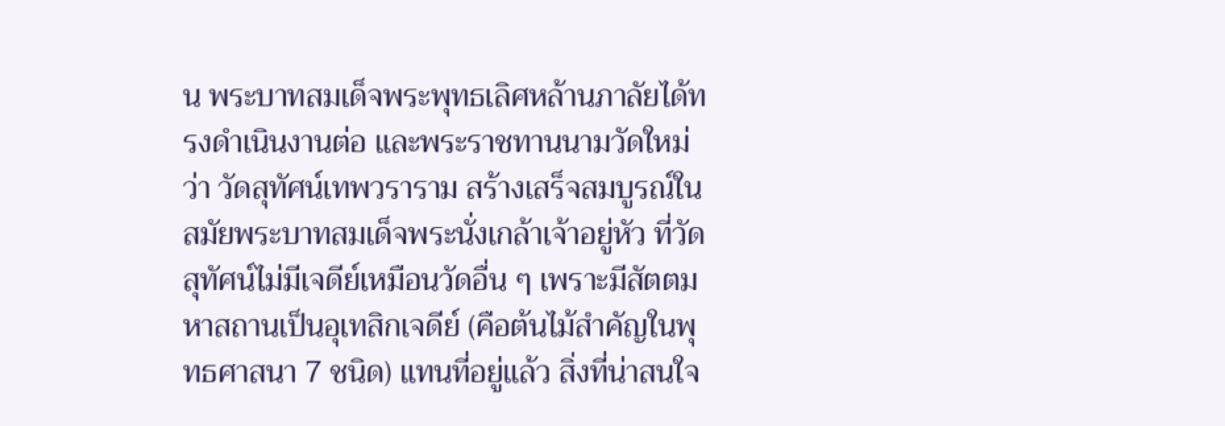น พระบาทสมเด็จพระพุทธเลิศหล้านภาลัยได้ทรงดำเนินงานต่อ และพระราชทานนามวัดใหม่ว่า วัดสุทัศน์เทพวราราม สร้างเสร็จสมบูรณ์ในสมัยพระบาทสมเด็จพระนั่งเกล้าเจ้าอยู่หัว ที่วัดสุทัศน์ไม่มีเจดีย์เหมือนวัดอื่น ๆ เพราะมีสัตตมหาสถานเป็นอุเทสิกเจดีย์ (คือต้นไม้สำคัญในพุทธศาสนา 7 ชนิด) แทนที่อยู่แล้ว สิ่งที่น่าสนใจ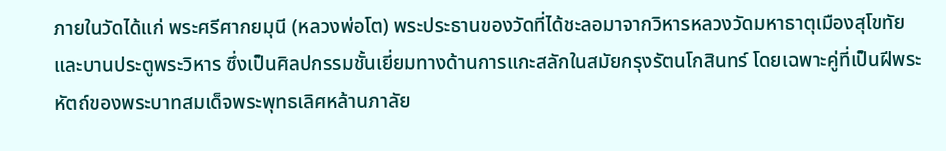ภายในวัดได้แก่ พระศรีศากยมุนี (หลวงพ่อโต) พระประธานของวัดที่ได้ชะลอมาจากวิหารหลวงวัดมหาธาตุเมืองสุโขทัย และบานประตูพระวิหาร ซึ่งเป็นศิลปกรรมชั้นเยี่ยมทางด้านการแกะสลักในสมัยกรุงรัตนโกสินทร์ โดยเฉพาะคู่ที่เป็นฝีพระหัตถ์ของพระบาทสมเด็จพระพุทธเลิศหล้านภาลัย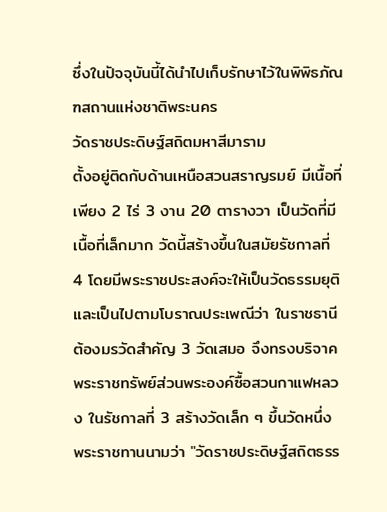ซึ่งในปัจจุบันนี้ได้นำไปเก็บรักษาไว้ในพิพิธภัณฑสถานแห่งชาติพระนคร
วัดราชประดิษฐ์สถิตมหาสีมาราม
ตั้งอยู่ติดกับด้านเหนือสวนสราญรมย์ มีเนื้อที่เพียง 2 ไร่ 3 งาน 20 ตารางวา เป็นวัดที่มีเนื้อที่เล็กมาก วัดนี้สร้างขึ้นในสมัยรัชกาลที่ 4 โดยมีพระราชประสงค์จะให้เป็นวัดธรรมยุติ และเป็นไปตามโบราณประเพณีว่า ในราชธานีต้องมรวัดสำคัญ 3 วัดเสมอ จึงทรงบริจาคพระราชทรัพย์ส่วนพระองค์ซื้อสวนกาแฟหลวง ในรัชกาลที่ 3 สร้างวัดเล็ก ๆ ขึ้นวัดหนึ่ง พระราชทานนามว่า "วัดราชประดิษฐ์สถิตธรร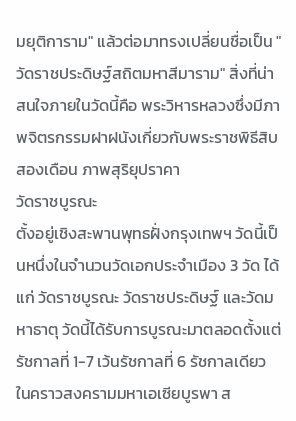มยุติการาม" แล้วต่อมาทรงเปลี่ยนชื่อเป็น "วัดราชประดิษฐ์สถิตมหาสีมาราม" สิ่งที่น่าสนใจภายในวัดนี้คือ พระวิหารหลวงซึ่งมีภาพจิตรกรรมฝาฝนังเกี่ยวกับพระราชพิธีสิบสองเดือน ภาพสุริยุปราคา
วัดราชบูรณะ
ตั้งอยู่เชิงสะพานพุทธฝั่งกรุงเทพฯ วัดนี้เป็นหนึ่งในจำนวนวัดเอกประจำเมือง 3 วัด ได้แก่ วัดราชบูรณะ วัดราชประดิษฐ์ และวัดมหาธาตุ วัดนี้ได้รับการบูรณะมาตลอดตั้งแต่รัชกาลที่ 1-7 เว้นรัชกาลที่ 6 รัชกาลเดียว ในคราวสงครามมหาเอเซียบูรพา ส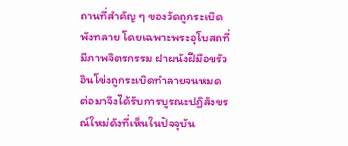ถานที่สำคัญ ๆ ของวัดถูกระเบิดพังทลาย โดยเฉพาะพระอุโบสถที่มีภาพจิตรกรรม ฝาผนังฝีมือขรัวอินโข่งถูกระเบิดทำลายจนหมด ต่อมาจึงได้รับการบูรณะปฏิสังขรณ์ใหม่ดังที่เห็นในปัจจุบัน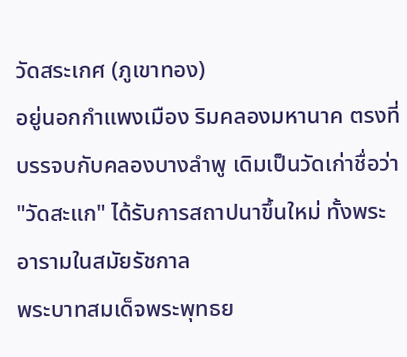วัดสระเกศ (ภูเขาทอง)
อยู่นอกกำแพงเมือง ริมคลองมหานาค ตรงที่บรรจบกับคลองบางลำพู เดิมเป็นวัดเก่าชื่อว่า "วัดสะแก" ได้รับการสถาปนาขึ้นใหม่ ทั้งพระอารามในสมัยรัชกาล
พระบาทสมเด็จพระพุทธย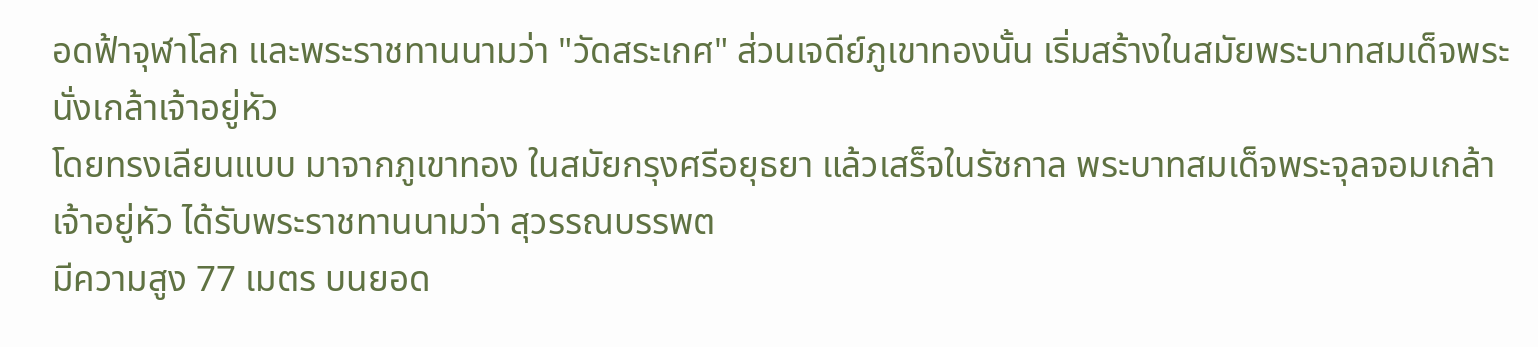อดฟ้าจุฬาโลก และพระราชทานนามว่า "วัดสระเกศ" ส่วนเจดีย์ภูเขาทองนั้น เริ่มสร้างในสมัยพระบาทสมเด็จพระนั่งเกล้าเจ้าอยู่หัว
โดยทรงเลียนแบบ มาจากภูเขาทอง ในสมัยกรุงศรีอยุธยา แล้วเสร็จในรัชกาล พระบาทสมเด็จพระจุลจอมเกล้าเจ้าอยู่หัว ได้รับพระราชทานนามว่า สุวรรณบรรพต
มีความสูง 77 เมตร บนยอด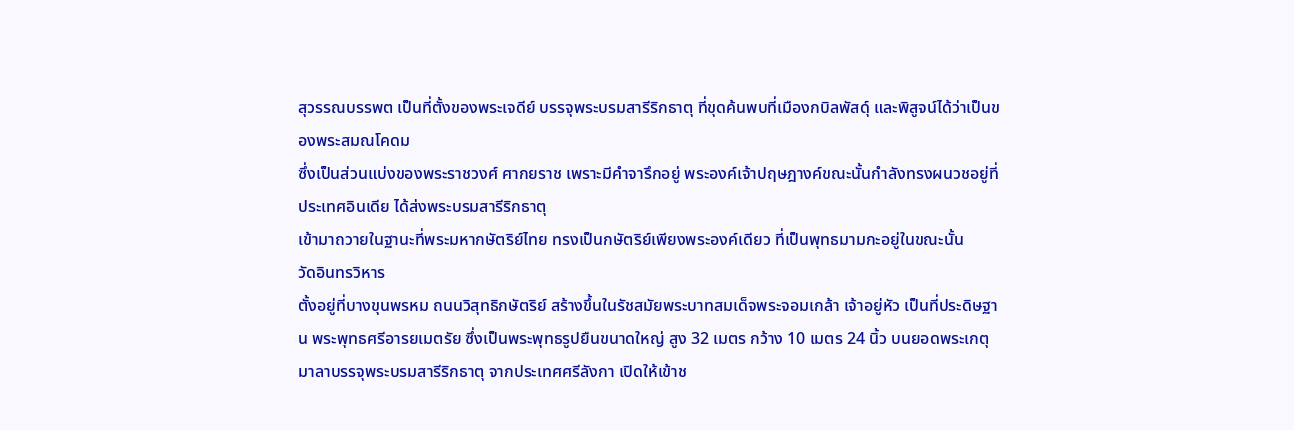สุวรรณบรรพต เป็นที่ตั้งของพระเจดีย์ บรรจุพระบรมสารีริกธาตุ ที่ขุดค้นพบที่เมืองกบิลพัสดุ์ และพิสูจน์ได้ว่าเป็นของพระสมณโคดม
ซึ่งเป็นส่วนแบ่งของพระราชวงศ์ ศากยราช เพราะมีคำจารึกอยู่ พระองค์เจ้าปฤษฎางค์ขณะนั้นกำลังทรงผนวชอยู่ที่ประเทศอินเดีย ได้ส่งพระบรมสารีริกธาตุ
เข้ามาถวายในฐานะที่พระมหากษัตริย์ไทย ทรงเป็นกษัตริย์เพียงพระองค์เดียว ที่เป็นพุทธมามกะอยู่ในขณะนั้น
วัดอินทรวิหาร
ตั้งอยู่ที่บางขุนพรหม ถนนวิสุทธิกษัตริย์ สร้างขึ้นในรัชสมัยพระบาทสมเด็จพระจอมเกล้า เจ้าอยู่หัว เป็นที่ประดิษฐาน พระพุทธศรีอารยเมตรัย ซึ่งเป็นพระพุทธรูปยืนขนาดใหญ่ สูง 32 เมตร กว้าง 10 เมตร 24 นิ้ว บนยอดพระเกตุมาลาบรรจุพระบรมสารีริกธาตุ จากประเทศศรีลังกา เปิดให้เข้าช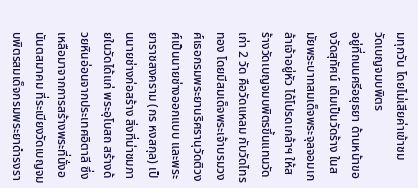มทุกวัน โดยไม่เสียค่าเข้าชม
วัดเบญจมบพิตร
อยู่ที่ถนนศรีอยุธยา ด้านหน้าของวัดสุทัศน์ เดิมเป็นวัดร้าง ในสมัยพระบาทสมเด็จพระจุลจอมเกล้าเจ้าอยู่หัว ได้โปรดเกล้าฯ ให้สร้างวัดเบญจมบพิตรขึ้นแทนวัดเก่า 2 วัด คือวัดแหลม กับวัดไทรทอง โดยมีสมเด็จพระเจ้าบรมวงศ์เธอกรมพระยานริศรานุวัดติวงศ์เป็นนายช่างออกแบบ และพระยาราชสงคราม (กร หงสกุล) เป็นนายช่างก่อสร้าง สิ่งที่น่าชมภายในวัดได้แก่ พระอุโบสถ สร้างด้วยหินอ่อนจากประเทศอิตาลี ซึ่งเหลือมาจากการสร้างพระที่นั่งอนันตสมาคม ที่ระเบียงวัดเบญจมบพิตรสมเด็จกรมพระยาดำรงรา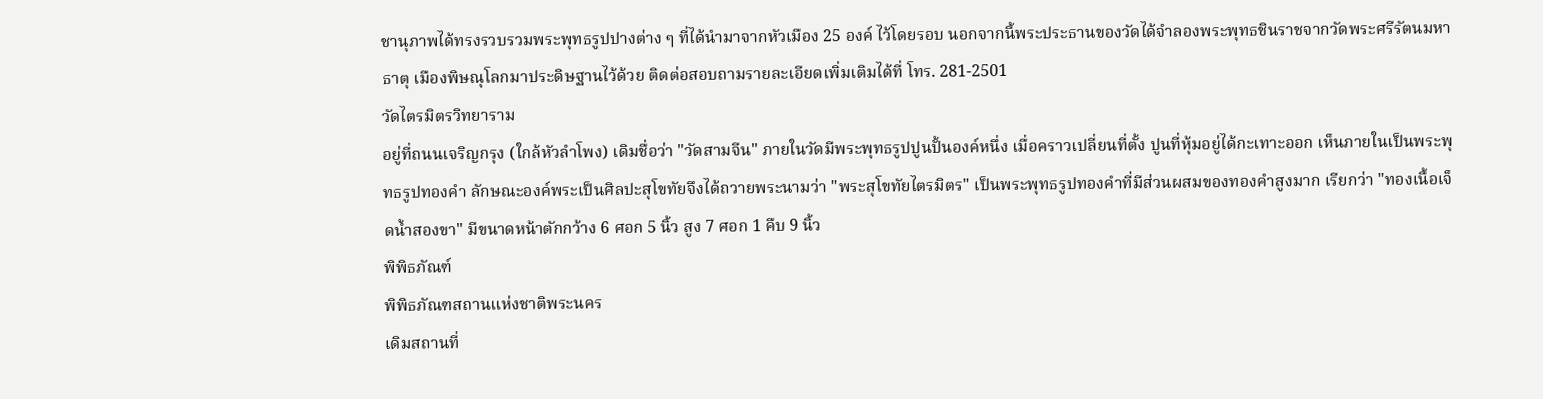ชานุภาพได้ทรงรวบรวมพระพุทธรูปปางต่าง ๆ ที่ได้นำมาจากหัวเมือง 25 องค์ ไว้โดยรอบ นอกจากนี้พระประธานของวัดได้จำลองพระพุทธชินราชจากวัดพระศรีรัตนมหาธาตุ เมืองพิษณุโลกมาประดิษฐานไว้ด้วย ติดต่อสอบถามรายละเอียดเพิ่มเติมได้ที่ โทร. 281-2501
วัดไตรมิตรวิทยาราม
อยู่ที่ถนนเจริญกรุง (ใกล้หัวลำโพง) เดิมชื่อว่า "วัดสามจีน" ภายในวัดมีพระพุทธรูปปูนปั้นองค์หนึ่ง เมื่อคราวเปลี่ยนที่ตั้ง ปูนที่หุ้มอยู่ได้กะเทาะออก เห็นภายในเป็นพระพุทธรูปทองคำ ลักษณะองค์พระเป็นศิลปะสุโขทัยจึงได้ถวายพระนามว่า "พระสุโขทัยไตรมิตร" เป็นพระพุทธรูปทองคำที่มีส่วนผสมของทองคำสูงมาก เรียกว่า "ทองเนื้อเจ็ดน้ำสองขา" มีขนาดหน้าตักกว้าง 6 ศอก 5 นิ้ว สูง 7 ศอก 1 คืบ 9 นิ้ว
พิพิธภัณฑ์
พิพิธภัณฑสถานแห่งชาติพระนคร
เดิมสถานที่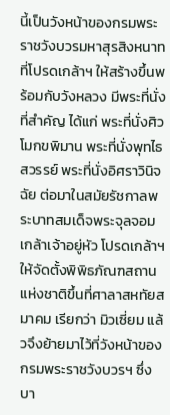นี้เป็นวังหน้าของกรมพระราชวังบวรมหาสุรสิงหนาทที่โปรดเกล้าฯ ให้สร้างขึ้นพร้อมกับวังหลวง มีพระที่นั่งที่สำคัญ ได้แก่ พระที่นั่งศิวโมกขพิมาน พระที่นั่งพุทไธสวรรย์ พระที่นั่งอิศราวินิจฉัย ต่อมาในสมัยรัชกาลพระบาทสมเด็จพระจุลจอมเกล้าเจ้าอยู่หัว โปรดเกล้าฯ ให้จัดตั้งพิพิธภัณฑสถาน แห่งชาติขึ้นที่ศาลาสหทัยสมาคม เรียกว่า มิวเซี่ยม แล้วจึงย้ายมาไว้ที่วังหน้าของกรมพระราชวังบวรฯ ซึ่งบา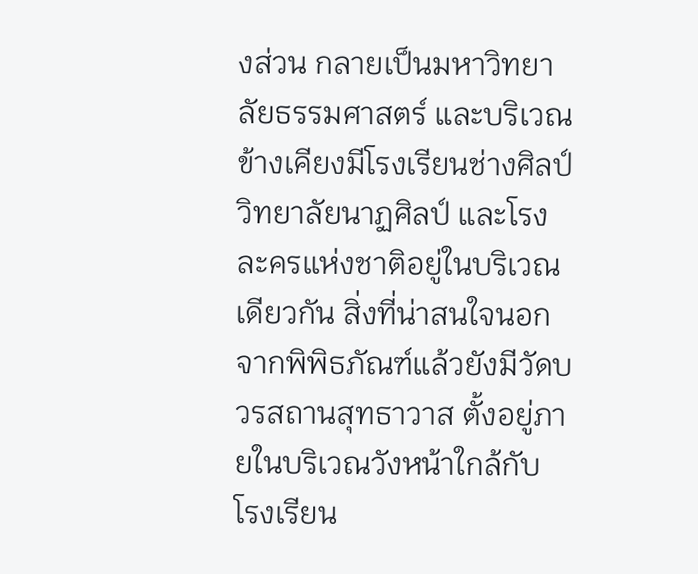งส่วน กลายเป็นมหาวิทยาลัยธรรมศาสตร์ และบริเวณข้างเคียงมีโรงเรียนช่างศิลป์ วิทยาลัยนาฏศิลป์ และโรงละครแห่งชาติอยู่ในบริเวณเดียวกัน สิ่งที่น่าสนใจนอกจากพิพิธภัณฑ์แล้วยังมีวัดบวรสถานสุทธาวาส ตั้งอยู่ภายในบริเวณวังหน้าใกล้กับ โรงเรียน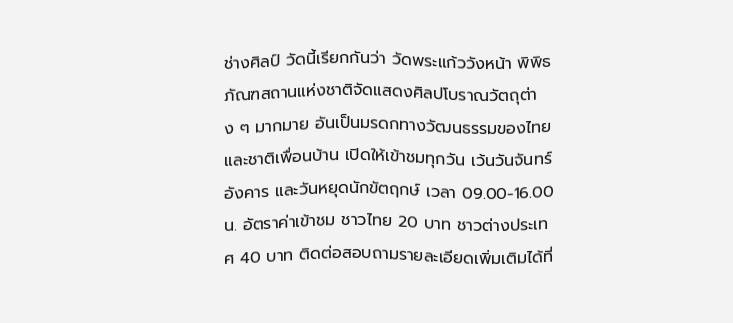ช่างศิลป์ วัดนี้เรียกกันว่า วัดพระแก้ววังหน้า พิพิธภัณฑสถานแห่งชาติจัดแสดงศิลปโบราณวัตถุต่าง ๆ มากมาย อันเป็นมรดกทางวัฒนธรรมของไทย และชาติเพื่อนบ้าน เปิดให้เข้าชมทุกวัน เว้นวันจันทร์ อังคาร และวันหยุดนักขัตฤกษ์ เวลา 09.00-16.00 น. อัตราค่าเข้าชม ชาวไทย 20 บาท ชาวต่างประเทศ 40 บาท ติดต่อสอบถามรายละเอียดเพิ่มเติมได้ที่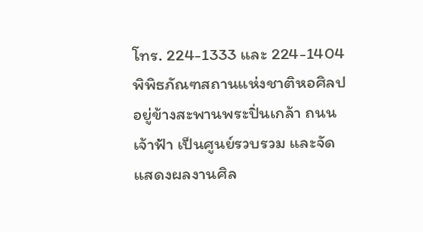โทร. 224-1333 และ 224-1404
พิพิธภัณฑสถานแห่งชาติหอศิลป
อยู่ข้างสะพานพระปิ่นเกล้า ถนนเจ้าฟ้า เป็นศูนย์รวบรวม และจัดแสดงผลงานศิล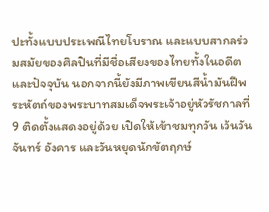ปะทั้งแบบประเพณีไทยโบราณ และแบบสากลร่วมสมัยของศิลปินที่มีชื่อเสียงของไทยทั้งในอดีต และปัจจุบัน นอกจากนี้ยังมีภาพเขียนสีน้ำมันฝีพระหัตถ์ของพระบาทสมเด็จพระเจ้าอยู่หัวรัชกาลที่ 9 ติดตั้งแสดงอยู่ด้วย เปิดให้เข้าชมทุกวัน เว้นวันจันทร์ อังคาร และวันหยุดนักขัตฤกษ์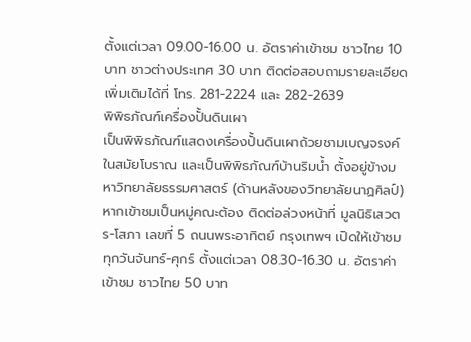ตั้งแต่เวลา 09.00-16.00 น. อัตราค่าเข้าชม ชาวไทย 10 บาท ชาวต่างประเทศ 30 บาท ติดต่อสอบถามรายละเอียดเพิ่มเติมได้ที่ โทร. 281-2224 และ 282-2639
พิพิธภัณฑ์เครื่องปั้นดินเผา
เป็นพิพิธภัณฑ์แสดงเครื่องปั้นดินเผาถ้วยชามเบญจรงค์ในสมัยโบราณ และเป็นพิพิธภัณฑ์บ้านริมน้ำ ตั้งอยู่ข้างมหาวิทยาลัยธรรมศาสตร์ (ด้านหลังของวิทยาลัยนาฏศิลป์) หากเข้าชมเป็นหมู่คณะต้อง ติดต่อล่วงหน้าที่ มูลนิธิเสวตร-โสภา เลขที่ 5 ถนนพระอาทิตย์ กรุงเทพฯ เปิดให้เข้าชมทุกวันจันทร์-ศุกร์ ตั้งแต่เวลา 08.30-16.30 น. อัตราค่าเข้าชม ชาวไทย 50 บาท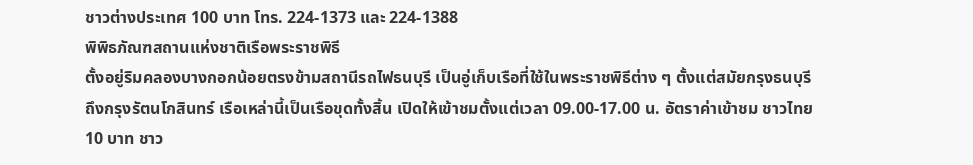ชาวต่างประเทศ 100 บาท โทร. 224-1373 และ 224-1388
พิพิธภัณฑสถานแห่งชาติเรือพระราชพิธี
ตั้งอยู่ริมคลองบางกอกน้อยตรงข้ามสถานีรถไฟธนบุรี เป็นอู่เก็บเรือที่ใช้ในพระราชพิธีต่าง ๆ ตั้งแต่สมัยกรุงธนบุรี ถึงกรุงรัตนโกสินทร์ เรือเหล่านี้เป็นเรือขุดทั้งสิ้น เปิดให้เข้าชมตั้งแต่เวลา 09.00-17.00 น. อัตราค่าเข้าชม ชาวไทย 10 บาท ชาว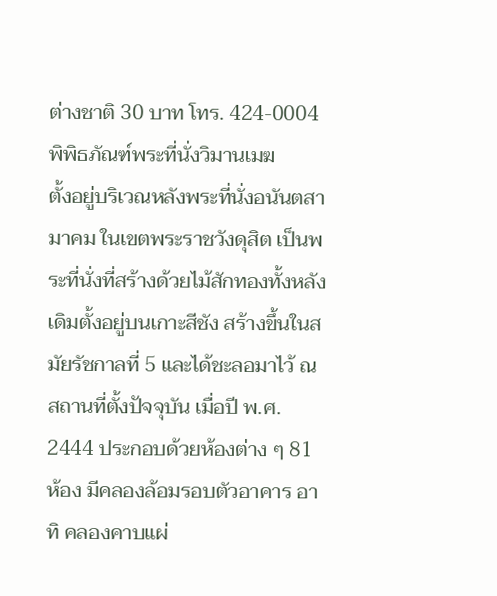ต่างชาติ 30 บาท โทร. 424-0004
พิพิธภัณฑ์พระที่นั่งวิมานเมฆ
ตั้งอยู่บริเวณหลังพระที่นั่งอนันตสามาคม ในเขตพระราชวังดุสิต เป็นพระที่นั่งที่สร้างด้วยไม้สักทองทั้งหลัง เดิมตั้งอยู่บนเกาะสีชัง สร้างขึ้นในสมัยรัชกาลที่ 5 และได้ชะลอมาไว้ ณ สถานที่ตั้งปัจจุบัน เมื่อปี พ.ศ. 2444 ประกอบด้วยห้องต่าง ๆ 81 ห้อง มีคลองล้อมรอบตัวอาคาร อาทิ คลองคาบแผ่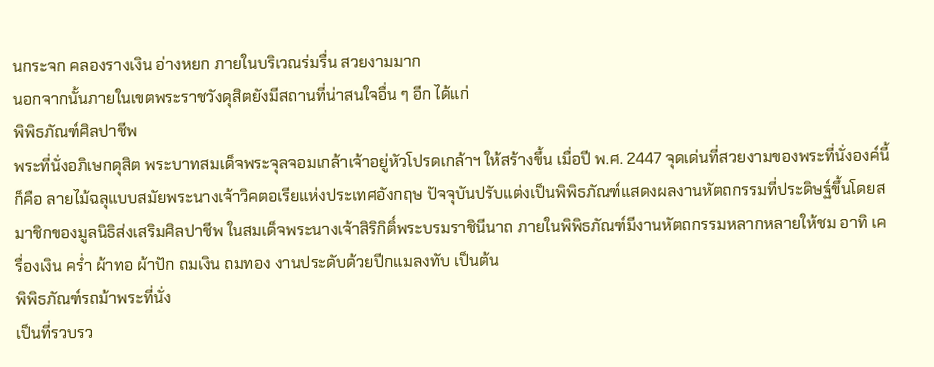นกระจก คลองรางเงิน อ่างหยก ภายในบริเวณร่มรื่น สวยงามมาก
นอกจากนั้นภายในเขตพระราชวังดุสิตยังมีสถานที่น่าสนใจอื่น ๆ อีก ได้แก่
พิพิธภัณฑ์ศิลปาชีพ
พระที่นั่งอภิเษกดุสิต พระบาทสมเด็จพระจุลจอมเกล้าเจ้าอยู่หัวโปรดเกล้าฯ ให้สร้างขึ้น เมื่อปี พ.ศ. 2447 จุดเด่นที่สวยงามของพระที่นั่งองค์นี้ก็คือ ลายไม้ฉลุแบบสมัยพระนางเจ้าวิคตอเรียแห่งประเทศอังกฤษ ปัจจุบันปรับแต่งเป็นพิพิธภัณฑ์แสดงผลงานหัตถกรรมที่ประดิษฐ์ขึ้นโดยสมาชิกของมูลนิธิส่งเสริมศิลปาชีพ ในสมเด็จพระนางเจ้าสิริกิติ์พระบรมราชินีนาถ ภายในพิพิธภัณฑ์มีงานหัตถกรรมหลากหลายให้ชม อาทิ เครื่องเงิน คร่ำ ผ้าทอ ผ้าปัก ถมเงิน ถมทอง งานประดับด้วยปีกแมลงทับ เป็นต้น
พิพิธภัณฑ์รถม้าพระที่นั่ง
เป็นที่รวบรว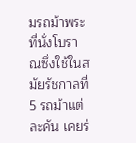มรถม้าพระที่นั่งโบราณซึ่งใช้ในสมัยรัชกาลที่ 5 รถม้าแต่ละคัน เคยร่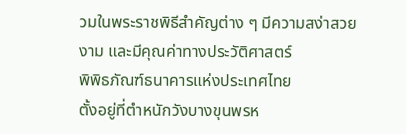วมในพระราชพิธีสำคัญต่าง ๆ มีความสง่าสวยงาม และมีคุณค่าทางประวัติศาสตร์
พิพิธภัณฑ์ธนาคารแห่งประเทศไทย
ตั้งอยู่ที่ตำหนักวังบางขุนพรห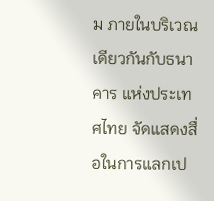ม ภายในบริเวณเดียวกันกับธนาคาร แห่งประเทศไทย จัดแสดงสื่อในการแลกเป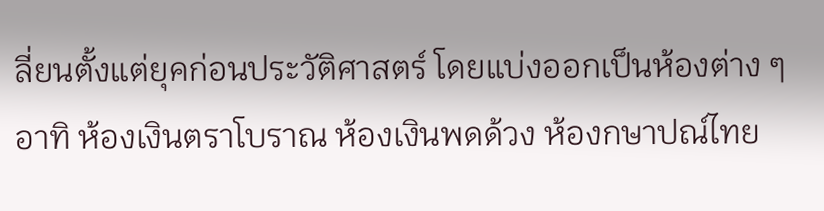ลี่ยนตั้งแต่ยุคก่อนประวัติศาสตร์ โดยแบ่งออกเป็นห้องต่าง ๆ อาทิ ห้องเงินตราโบราณ ห้องเงินพดด้วง ห้องกษาปณ์ไทย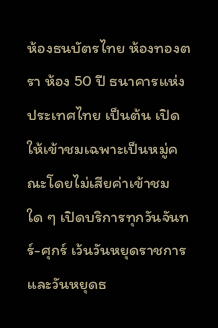ห้องธนบัตรไทย ห้องทองตรา ห้อง 50 ปี ธนาคารแห่งประเทศไทย เป็นต้น เปิดให้เข้าชมเฉพาะเป็นหมู่คณะโดยไม่เสียค่าเข้าชมใด ๆ เปิดบริการทุกวันจันทร์-ศุกร์ เว้นวันหยุดราชการ และวันหยุดธ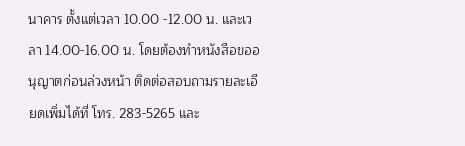นาคาร ตั้งแต่เวลา 10.00 -12.00 น. และเวลา 14.00-16.00 น. โดยต้องทำหนังสือขออนุญาตก่อนล่วงหน้า ติดต่อสอบถามรายละเอียดเพิ่มได้ที่ โทร. 283-5265 และ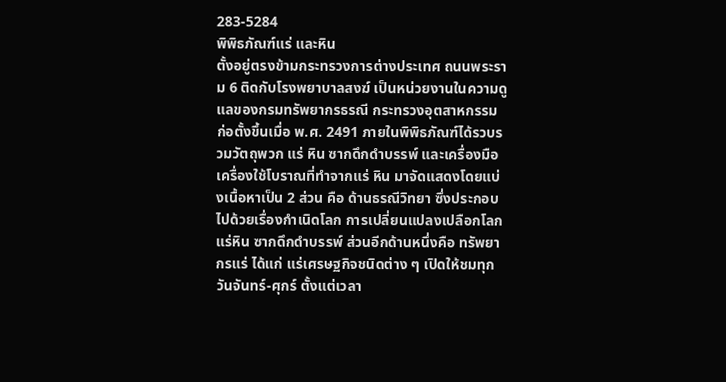283-5284
พิพิธภัณฑ์แร่ และหิน
ตั้งอยู่ตรงข้ามกระทรวงการต่างประเทศ ถนนพระราม 6 ติดกับโรงพยาบาลสงฆ์ เป็นหน่วยงานในความดูแลของกรมทรัพยากรธรณี กระทรวงอุตสาหกรรม ก่อตั้งขึ้นเมื่อ พ.ศ. 2491 ภายในพิพิธภัณฑ์ได้รวบรวมวัตถุพวก แร่ หิน ซากดึกดำบรรพ์ และเครื่องมือ เครื่องใช้โบราณที่ทำจากแร่ หิน มาจัดแสดงโดยแบ่งเนื้อหาเป็น 2 ส่วน คือ ด้านธรณีวิทยา ซึ่งประกอบไปด้วยเรื่องกำเนิดโลก การเปลี่ยนแปลงเปลือกโลก แร่หิน ซากดึกดำบรรพ์ ส่วนอีกด้านหนึ่งคือ ทรัพยากรแร่ ได้แก่ แร่เศรษฐกิจชนิดต่าง ๆ เปิดให้ชมทุกวันจันทร์-ศุกร์ ตั้งแต่เวลา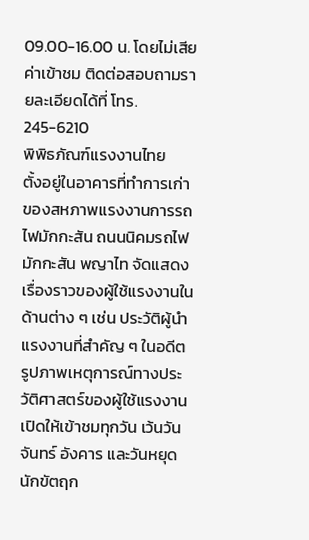09.00-16.00 น. โดยไม่เสียค่าเข้าชม ติดต่อสอบถามรายละเอียดได้ที่ โทร. 245-6210
พิพิธภัณฑ์แรงงานไทย
ตั้งอยู่ในอาคารที่ทำการเก่าของสหภาพแรงงานการรถไฟมักกะสัน ถนนนิคมรถไฟมักกะสัน พญาไท จัดแสดงเรื่องราวของผู้ใช้แรงงานในด้านต่าง ๆ เช่น ประวัติผู้นำแรงงานที่สำคัญ ๆ ในอดีต รูปภาพเหตุการณ์ทางประวัติศาสตร์ของผู้ใช้แรงงาน เปิดให้เข้าชมทุกวัน เว้นวันจันทร์ อังคาร และวันหยุดนักขัตฤก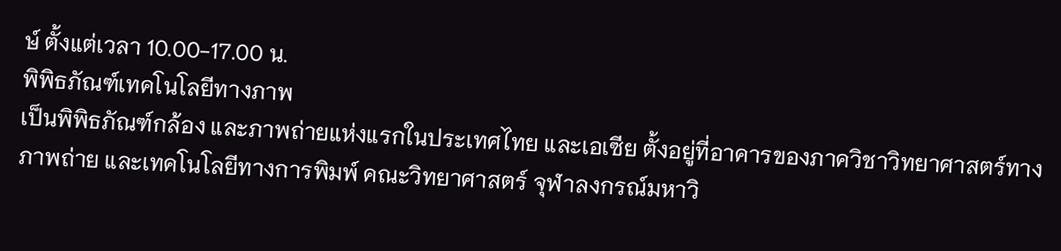ษ์ ตั้งแต่เวลา 10.00-17.00 น.
พิพิธภัณฑ์เทคโนโลยีทางภาพ
เป็นพิพิธภัณฑ์กล้อง และภาพถ่ายแห่งแรกในประเทศไทย และเอเซีย ตั้งอยู่ที่อาคารของภาควิชาวิทยาศาสตร์ทางภาพถ่าย และเทคโนโลยีทางการพิมพ์ คณะวิทยาศาสตร์ จุฬาลงกรณ์มหาวิ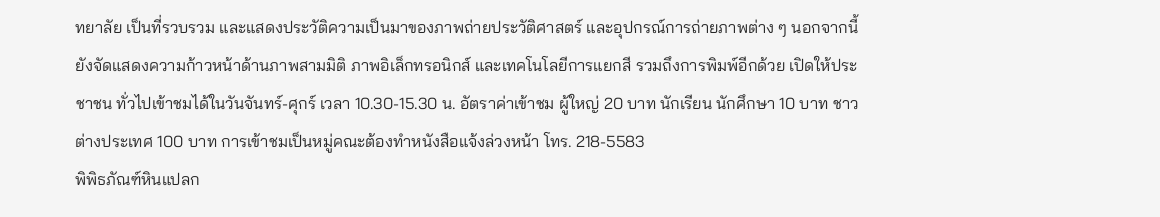ทยาลัย เป็นที่รวบรวม และแสดงประวัติความเป็นมาของภาพถ่ายประวัติศาสตร์ และอุปกรณ์การถ่ายภาพต่าง ๆ นอกจากนี้ยังจัดแสดงความก้าวหน้าด้านภาพสามมิติ ภาพอิเล็กทรอนิกส์ และเทคโนโลยีการแยกสี รวมถึงการพิมพ์อีกด้วย เปิดให้ประชาชน ทั่วไปเข้าชมได้ในวันจันทร์-ศุกร์ เวลา 10.30-15.30 น. อัตราค่าเข้าชม ผู้ใหญ่ 20 บาท นักเรียน นักศึกษา 10 บาท ชาวต่างประเทศ 100 บาท การเข้าชมเป็นหมู่คณะต้องทำหนังสือแจ้งล่วงหน้า โทร. 218-5583
พิพิธภัณฑ์หินแปลก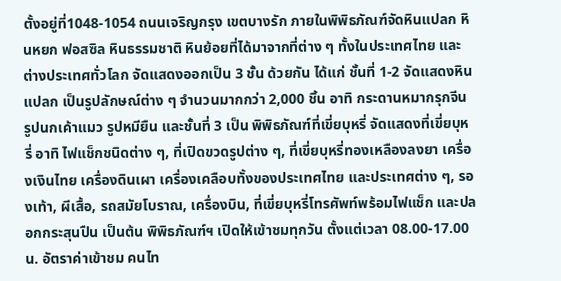ตั้งอยู่ที่1048-1054 ถนนเจริญกรุง เขตบางรัก ภายในพิพิธภัณฑ์จัดหินแปลก หินหยก ฟอสซิล หินธรรมชาติ หินย้อยที่ได้มาจากที่ต่าง ๆ ทั้งในประเทศไทย และต่างประเทศทั่วโลก จัดแสดงออกเป็น 3 ชั้น ด้วยกัน ได้แก่ ชั้นที่ 1-2 จัดแสดงหินแปลก เป็นรูปลักษณ์ต่าง ๆ จำนวนมากกว่า 2,000 ชิ้น อาทิ กระดานหมากรุกจีน รูปนกเค้าแมว รูปหมียืน และชั้นที่ 3 เป็น พิพิธภัณฑ์ที่เขี่ยบุหรี่ จัดแสดงที่เขี่ยบุหรี่ อาทิ ไฟแช็กชนิดต่าง ๆ, ที่เปิดขวดรูปต่าง ๆ, ที่เขี่ยบุหรี่ทองเหลืองลงยา เครื่องเงินไทย เครื่องดินเผา เครื่องเคลือบทั้งของประเทศไทย และประเทศต่าง ๆ, รองเท้า, ผีเสื้อ, รถสมัยโบราณ, เครื่องบิน, ที่เขี่ยบุหรี่โทรศัพท์พร้อมไฟแช็ก และปลอกกระสุนปืน เป็นต้น พิพิธภัณฑ์ฯ เปิดให้เข้าชมทุกวัน ตั้งแต่เวลา 08.00-17.00 น. อัตราค่าเข้าชม คนไท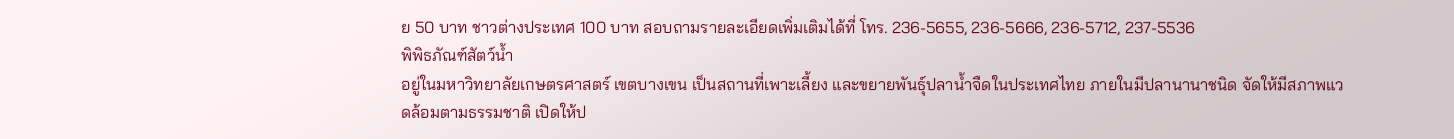ย 50 บาท ชาวต่างประเทศ 100 บาท สอบถามรายละเอียดเพิ่มเติมได้ที่ โทร. 236-5655, 236-5666, 236-5712, 237-5536
พิพิธภัณฑ์สัตว์น้ำ
อยู่ในมหาวิทยาลัยเกษตรศาสตร์ เขตบางเขน เป็นสถานที่เพาะเลี้ยง และขยายพันธุ์ปลาน้ำจืดในประเทศไทย ภายในมีปลานานาชนิด จัดให้มีสภาพแวดล้อมตามธรรมชาติ เปิดให้ป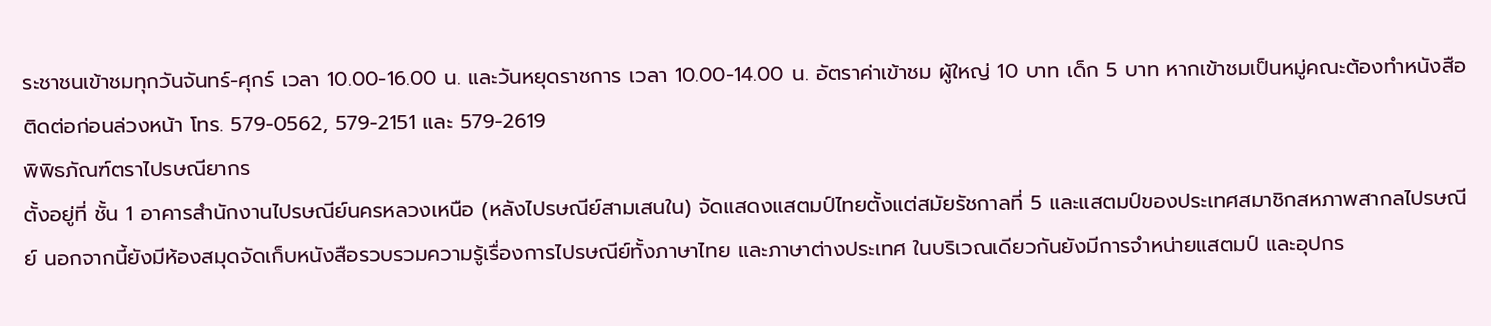ระชาชนเข้าชมทุกวันจันทร์-ศุกร์ เวลา 10.00-16.00 น. และวันหยุดราชการ เวลา 10.00-14.00 น. อัตราค่าเข้าชม ผู้ใหญ่ 10 บาท เด็ก 5 บาท หากเข้าชมเป็นหมู่คณะต้องทำหนังสือติดต่อก่อนล่วงหน้า โทร. 579-0562, 579-2151 และ 579-2619
พิพิธภัณฑ์ตราไปรษณียากร
ตั้งอยู่ที่ ชั้น 1 อาคารสำนักงานไปรษณีย์นครหลวงเหนือ (หลังไปรษณีย์สามเสนใน) จัดแสดงแสตมป์ไทยตั้งแต่สมัยรัชกาลที่ 5 และแสตมป์ของประเทศสมาชิกสหภาพสากลไปรษณีย์ นอกจากนี้ยังมีห้องสมุดจัดเก็บหนังสือรวบรวมความรู้เรื่องการไปรษณีย์ทั้งภาษาไทย และภาษาต่างประเทศ ในบริเวณเดียวกันยังมีการจำหน่ายแสตมป์ และอุปกร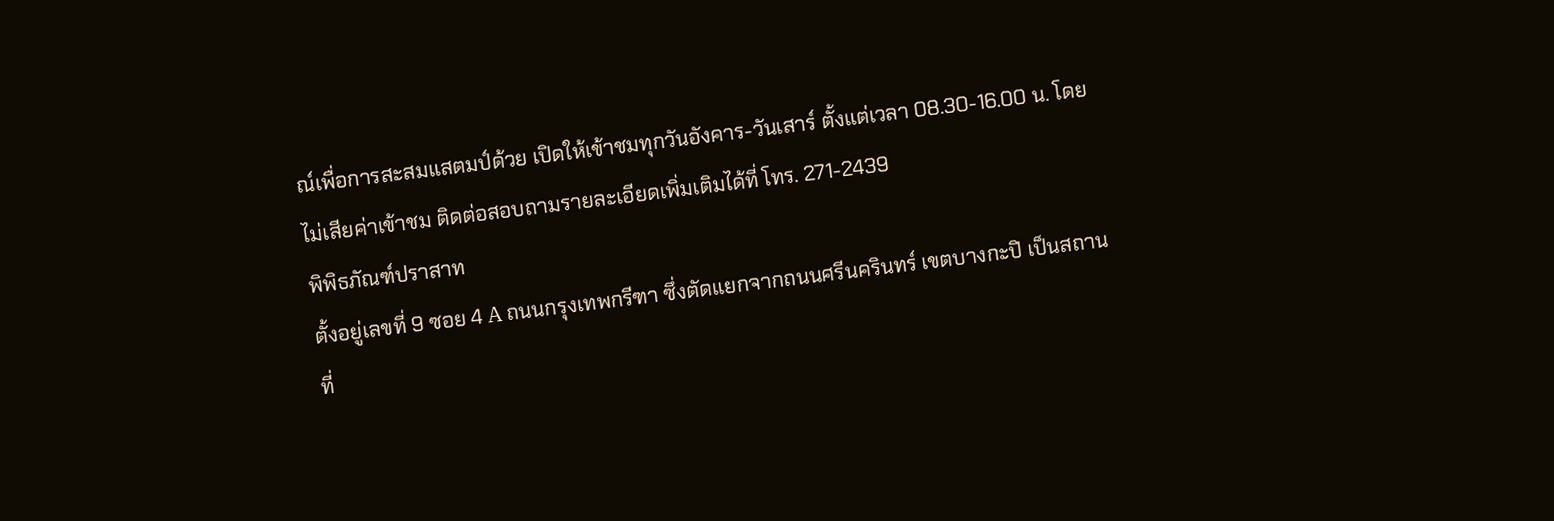ณ์เพื่อการสะสมแสตมป์ด้วย เปิดให้เข้าชมทุกวันอังคาร-วันเสาร์ ตั้งแต่เวลา 08.30-16.00 น. โดยไม่เสียค่าเข้าชม ติดต่อสอบถามรายละเอียดเพิ่มเติมได้ที่ โทร. 271-2439
พิพิธภัณฑ์ปราสาท
ตั้งอยู่เลขที่ 9 ซอย 4 A ถนนกรุงเทพกรีฑา ซึ่งตัดแยกจากถนนศรีนครินทร์ เขตบางกะปิ เป็นสถานที่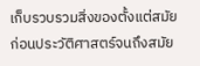เก็บรวบรวมสิ่งของตั้งแต่สมัยก่อนประวัติศาสตร์จนถึงสมัย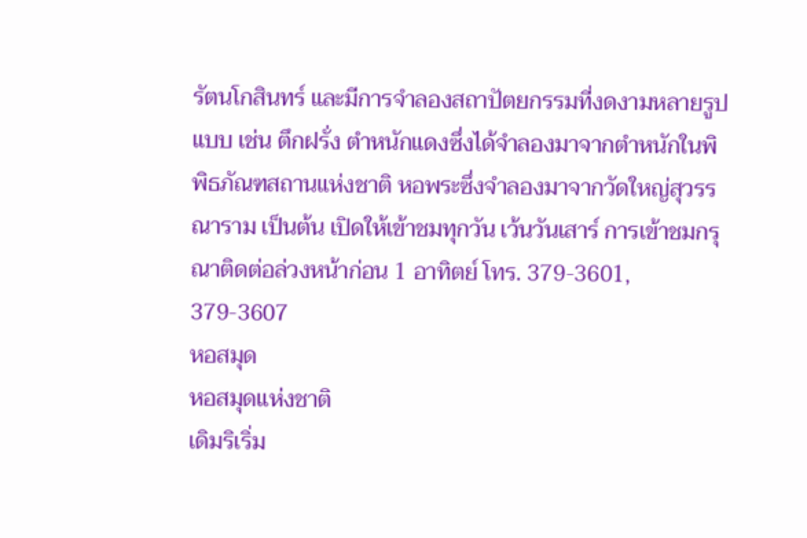รัตนโกสินทร์ และมีการจำลองสถาปัตยกรรมที่งดงามหลายรูปแบบ เช่น ตึกฝรั่ง ตำหนักแดงซึ่งได้จำลองมาจากตำหนักในพิพิธภัณฑสถานแห่งชาติ หอพระซึ่งจำลองมาจากวัดใหญ่สุวรรณาราม เป็นต้น เปิดให้เข้าชมทุกวัน เว้นวันเสาร์ การเข้าชมกรุณาติดต่อล่วงหน้าก่อน 1 อาทิตย์ โทร. 379-3601, 379-3607
หอสมุด
หอสมุดแห่งชาติ
เดิมริเริ่ม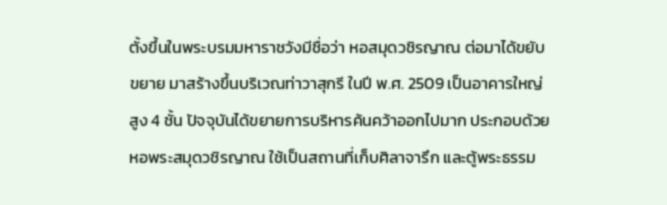ตั้งขึ้นในพระบรมมหาราชวังมีชื่อว่า หอสมุดวชิรญาณ ต่อมาได้ขยับขยาย มาสร้างขึ้นบริเวณท่าวาสุกรี ในปี พ.ศ. 2509 เป็นอาคารใหญ่สูง 4 ชั้น ปัจจุบันได้ขยายการบริหารค้นคว้าออกไปมาก ประกอบด้วย หอพระสมุดวชิรญาณ ใช้เป็นสถานที่เก็บศิลาจารึก และตู้พระธรรม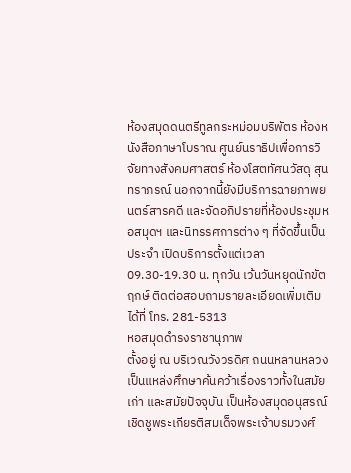ห้องสมุดดนตรีทูลกระหม่อมบริพัตร ห้องหนังสือภาษาโบราณ ศูนย์นราธิปเพื่อการวิจัยทางสังคมศาสตร์ ห้องโสตทัศนวัสดุ สุนทราภรณ์ นอกจากนี้ยังมีบริการฉายภาพยนตร์สารคดี และจัดอภิปรายที่ห้องประชุมหอสมุดฯ และนิทรรศการต่าง ๆ ที่จัดขึ้นเป็นประจำ เปิดบริการตั้งแต่เวลา 09.30-19.30 น. ทุกวัน เว้นวันหยุดนักขัตฤกษ์ ติดต่อสอบถามรายละเอียดเพิ่มเติมได้ที่ โทร. 281-5313
หอสมุดดำรงราชานุภาพ
ตั้งอยู่ ณ บริเวณวังวรดิศ ถนนหลานหลวง เป็นแหล่งศึกษาค้นคว้าเรื่องราวทั้งในสมัยเก่า และสมัยปัจจุบัน เป็นห้องสมุดอนุสรณ์เชิดชูพระเกียรติสมเด็จพระเจ้าบรมวงศ์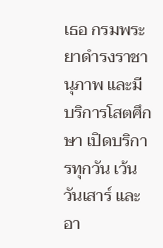เธอ กรมพระยาดำรงราชานุภาพ และมีบริการโสตศึกษา เปิดบริการทุกวัน เว้นวันเสาร์ และอา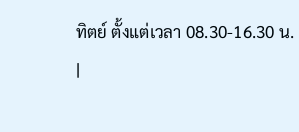ทิตย์ ตั้งแต่เวลา 08.30-16.30 น.
|